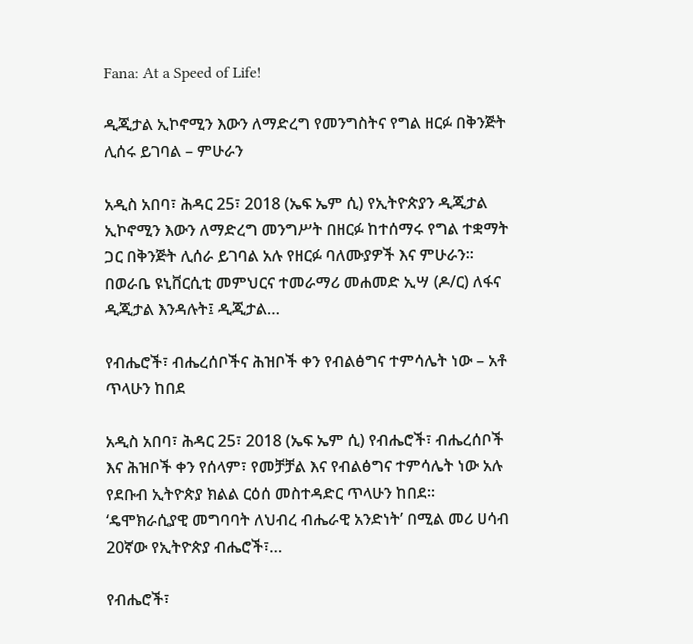Fana: At a Speed of Life!

ዲጂታል ኢኮኖሚን እውን ለማድረግ የመንግስትና የግል ዘርፉ በቅንጅት ሊሰሩ ይገባል – ምሁራን

አዲስ አበባ፣ ሕዳር 25፣ 2018 (ኤፍ ኤም ሲ) የኢትዮጵያን ዲጂታል ኢኮኖሚን እውን ለማድረግ መንግሥት በዘርፉ ከተሰማሩ የግል ተቋማት ጋር በቅንጅት ሊሰራ ይገባል አሉ የዘርፉ ባለሙያዎች እና ምሁራን። በወራቤ ዩኒቨርሲቲ መምህርና ተመራማሪ መሐመድ ኢሣ (ዶ/ር) ለፋና ዲጂታል እንዳሉት፤ ዲጂታል…

የብሔሮች፣ ብሔረሰቦችና ሕዝቦች ቀን የብልፅግና ተምሳሌት ነው – አቶ ጥላሁን ከበደ

አዲስ አበባ፣ ሕዳር 25፣ 2018 (ኤፍ ኤም ሲ) የብሔሮች፣ ብሔረሰቦች እና ሕዝቦች ቀን የሰላም፣ የመቻቻል እና የብልፅግና ተምሳሌት ነው አሉ የደቡብ ኢትዮጵያ ክልል ርዕሰ መስተዳድር ጥላሁን ከበደ። ‘ዴሞክራሲያዊ መግባባት ለህብረ ብሔራዊ አንድነት’ በሚል መሪ ሀሳብ 20ኛው የኢትዮጵያ ብሔሮች፣…

የብሔሮች፣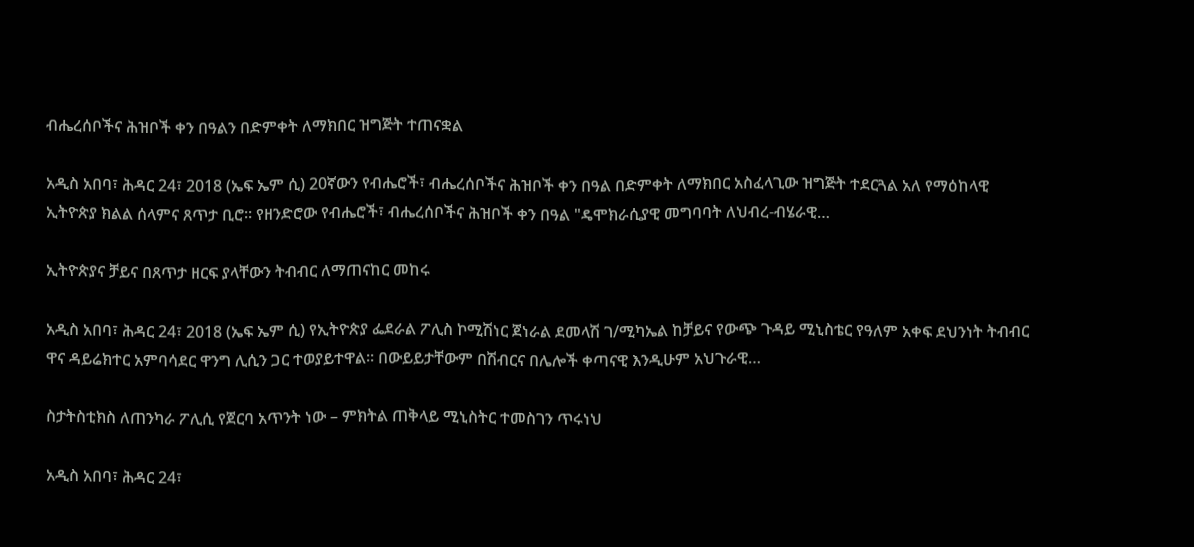ብሔረሰቦችና ሕዝቦች ቀን በዓልን በድምቀት ለማክበር ዝግጅት ተጠናቋል

አዲስ አበባ፣ ሕዳር 24፣ 2018 (ኤፍ ኤም ሲ) 20ኛውን የብሔሮች፣ ብሔረሰቦችና ሕዝቦች ቀን በዓል በድምቀት ለማክበር አስፈላጊው ዝግጅት ተደርጓል አለ የማዕከላዊ ኢትዮጵያ ክልል ሰላምና ጸጥታ ቢሮ። የዘንድሮው የብሔሮች፣ ብሔረሰቦችና ሕዝቦች ቀን በዓል "ዴሞክራሲያዊ መግባባት ለህብረ-ብሄራዊ…

ኢትዮጵያና ቻይና በጸጥታ ዘርፍ ያላቸውን ትብብር ለማጠናከር መከሩ

አዲስ አበባ፣ ሕዳር 24፣ 2018 (ኤፍ ኤም ሲ) የኢትዮጵያ ፌደራል ፖሊስ ኮሚሽነር ጀነራል ደመላሽ ገ/ሚካኤል ከቻይና የውጭ ጉዳይ ሚኒስቴር የዓለም አቀፍ ደህንነት ትብብር ዋና ዳይሬክተር አምባሳደር ዋንግ ሊሲን ጋር ተወያይተዋል፡፡ በውይይታቸውም በሽብርና በሌሎች ቀጣናዊ እንዲሁም አህጉራዊ…

ስታትስቲክስ ለጠንካራ ፖሊሲ የጀርባ አጥንት ነው – ምክትል ጠቅላይ ሚኒስትር ተመስገን ጥሩነህ

አዲስ አበባ፣ ሕዳር 24፣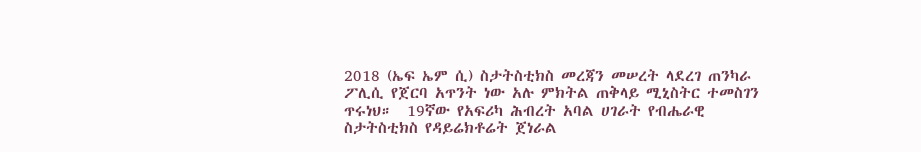2018 (ኤፍ ኤም ሲ) ስታትስቲክስ መረጃን መሠረት ላደረገ ጠንካራ ፖሊሲ የጀርባ አጥንት ነው አሉ ምክትል ጠቅላይ ሚኒስትር ተመስገን ጥሩነህ።  19ኛው የአፍሪካ ሕብረት አባል ሀገራት የብሔራዊ ስታትስቲክስ የዳይሬክቶሬት ጀነራል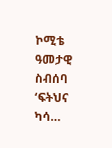ኮሚቴ ዓመታዊ ስብሰባ ‘ፍትህና ካሳ…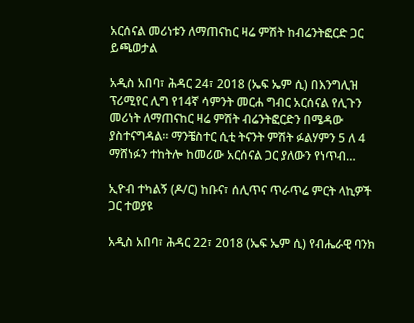አርሰናል መሪነቱን ለማጠናከር ዛሬ ምሽት ከብሬንትፎርድ ጋር ይጫወታል

አዲስ አበባ፣ ሕዳር 24፣ 2018 (ኤፍ ኤም ሲ) በእንግሊዝ ፕሪሚየር ሊግ የ14ኛ ሳምንት መርሐ ግብር አርሰናል የሊጉን መሪነት ለማጠናከር ዛሬ ምሽት ብሬንትፎርድን በሜዳው ያስተናግዳል፡፡ ማንቼስተር ሲቲ ትናንት ምሽት ፉልሃምን 5 ለ 4 ማሸነፉን ተከትሎ ከመሪው አርሰናል ጋር ያለውን የነጥብ…

ኢዮብ ተካልኝ (ዶ/ር) ከቡና፣ ሰሊጥና ጥራጥሬ ምርት ላኪዎች ጋር ተወያዩ

አዲስ አበባ፣ ሕዳር 22፣ 2018 (ኤፍ ኤም ሲ) የብሔራዊ ባንክ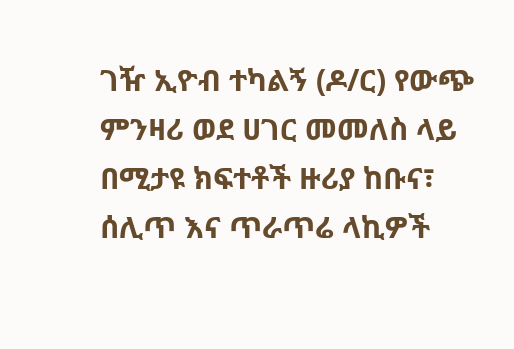ገዥ ኢዮብ ተካልኝ (ዶ/ር) የውጭ ምንዛሪ ወደ ሀገር መመለስ ላይ በሚታዩ ክፍተቶች ዙሪያ ከቡና፣ ሰሊጥ እና ጥራጥሬ ላኪዎች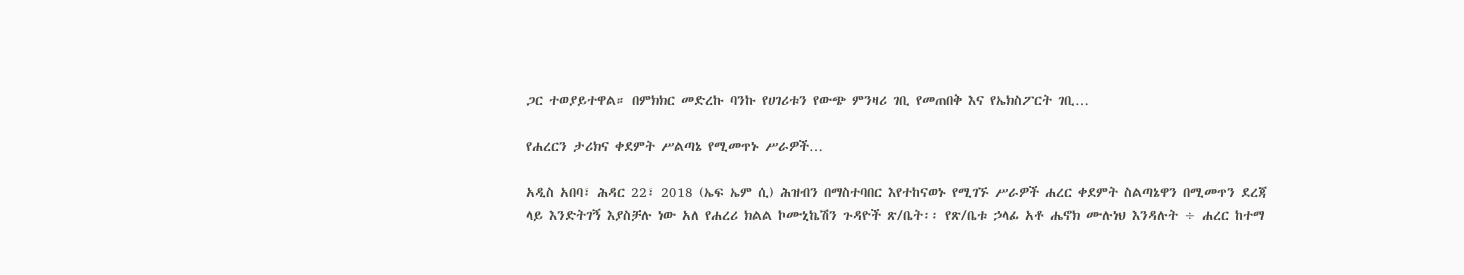ጋር ተወያይተዋል። በምክክር መድረኩ ባንኩ የሀገሪቱን የውጭ ምንዛሪ ገቢ የመጠበቅ እና የኤክስፖርት ገቢ…

የሐረርን ታሪክና ቀደምት ሥልጣኔ የሚመጥኑ ሥራዎች…

አዲስ አበባ፣ ሕዳር 22፣ 2018 (ኤፍ ኤም ሲ) ሕዝብን በማስተባበር እየተከናወኑ የሚገኙ ሥራዎች ሐረር ቀደምት ስልጣኔዋን በሚመጥን ደረጃ ላይ እንድትገኝ እያስቻሉ ነው አለ የሐረሪ ክልል ኮሙኒኬሽን ጉዳዮች ጽ/ቤት፡፡ የጽ/ቤቱ ኃላፊ አቶ ሔኖክ ሙሉነህ እንዳሉት ÷ ሐረር ከተማ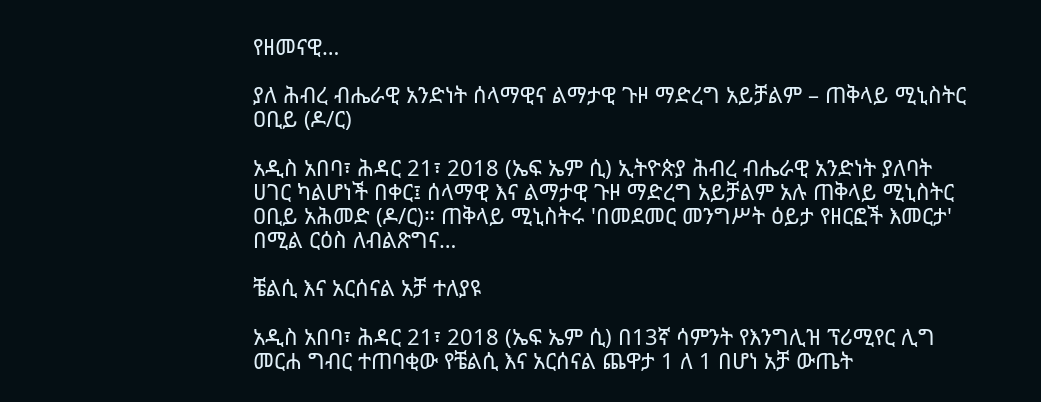የዘመናዊ…

ያለ ሕብረ ብሔራዊ አንድነት ሰላማዊና ልማታዊ ጉዞ ማድረግ አይቻልም – ጠቅላይ ሚኒስትር ዐቢይ (ዶ/ር)

አዲስ አበባ፣ ሕዳር 21፣ 2018 (ኤፍ ኤም ሲ) ኢትዮጵያ ሕብረ ብሔራዊ አንድነት ያለባት ሀገር ካልሆነች በቀር፤ ሰላማዊ እና ልማታዊ ጉዞ ማድረግ አይቻልም አሉ ጠቅላይ ሚኒስትር ዐቢይ አሕመድ (ዶ/ር)። ጠቅላይ ሚኒስትሩ 'በመደመር መንግሥት ዕይታ የዘርፎች እመርታ' በሚል ርዕስ ለብልጽግና…

ቼልሲ እና አርሰናል አቻ ተለያዩ

አዲስ አበባ፣ ሕዳር 21፣ 2018 (ኤፍ ኤም ሲ) በ13ኛ ሳምንት የእንግሊዝ ፕሪሚየር ሊግ መርሐ ግብር ተጠባቂው የቼልሲ እና አርሰናል ጨዋታ 1 ለ 1 በሆነ አቻ ውጤት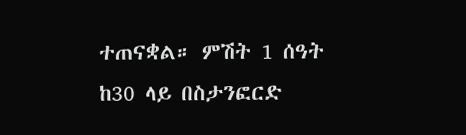ተጠናቋል። ምሽት 1 ሰዓት ከ30 ላይ በስታንፎርድ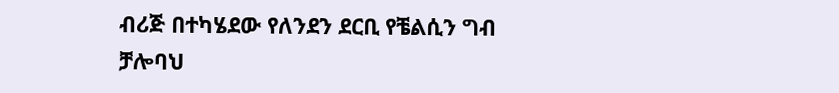ብሪጅ በተካሄደው የለንደን ደርቢ የቼልሲን ግብ ቻሎባህ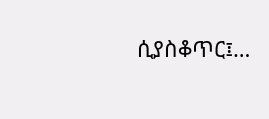ሲያስቆጥር፤…